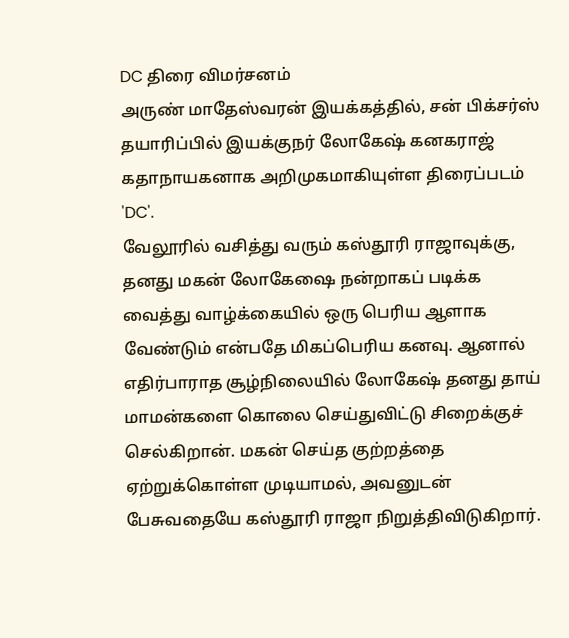DC திரை விமர்சனம்
அருண் மாதேஸ்வரன் இயக்கத்தில், சன் பிக்சர்ஸ் தயாரிப்பில் இயக்குநர் லோகேஷ் கனகராஜ் கதாநாயகனாக அறிமுகமாகியுள்ள திரைப்படம் 'DC'.
வேலூரில் வசித்து வரும் கஸ்தூரி ராஜாவுக்கு, தனது மகன் லோகேஷை நன்றாகப் படிக்க வைத்து வாழ்க்கையில் ஒரு பெரிய ஆளாக வேண்டும் என்பதே மிகப்பெரிய கனவு. ஆனால் எதிர்பாராத சூழ்நிலையில் லோகேஷ் தனது தாய் மாமன்களை கொலை செய்துவிட்டு சிறைக்குச் செல்கிறான். மகன் செய்த குற்றத்தை ஏற்றுக்கொள்ள முடியாமல், அவனுடன் பேசுவதையே கஸ்தூரி ராஜா நிறுத்திவிடுகிறார்.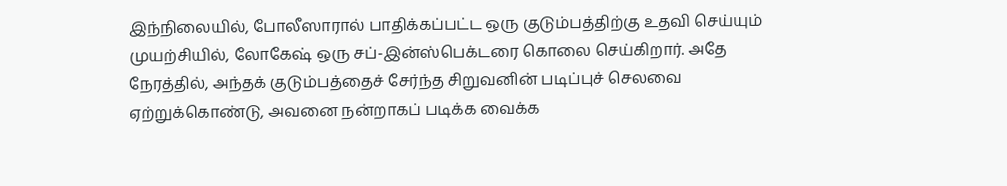இந்நிலையில், போலீஸாரால் பாதிக்கப்பட்ட ஒரு குடும்பத்திற்கு உதவி செய்யும் முயற்சியில், லோகேஷ் ஒரு சப்-இன்ஸ்பெக்டரை கொலை செய்கிறார். அதே நேரத்தில், அந்தக் குடும்பத்தைச் சேர்ந்த சிறுவனின் படிப்புச் செலவை ஏற்றுக்கொண்டு, அவனை நன்றாகப் படிக்க வைக்க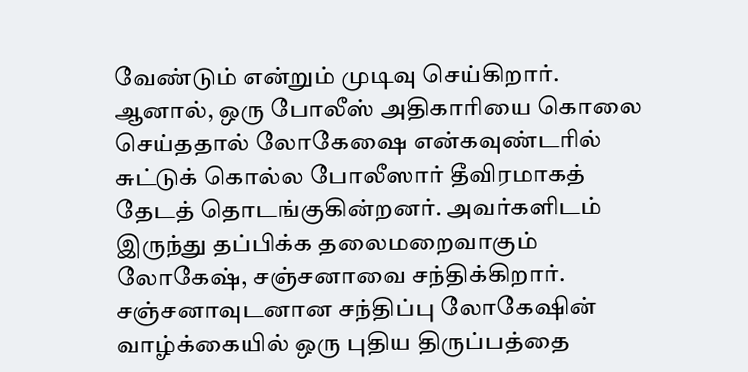வேண்டும் என்றும் முடிவு செய்கிறார்.
ஆனால், ஒரு போலீஸ் அதிகாரியை கொலை செய்ததால் லோகேஷை என்கவுண்டரில் சுட்டுக் கொல்ல போலீஸார் தீவிரமாகத் தேடத் தொடங்குகின்றனர். அவர்களிடம் இருந்து தப்பிக்க தலைமறைவாகும் லோகேஷ், சஞ்சனாவை சந்திக்கிறார். சஞ்சனாவுடனான சந்திப்பு லோகேஷின் வாழ்க்கையில் ஒரு புதிய திருப்பத்தை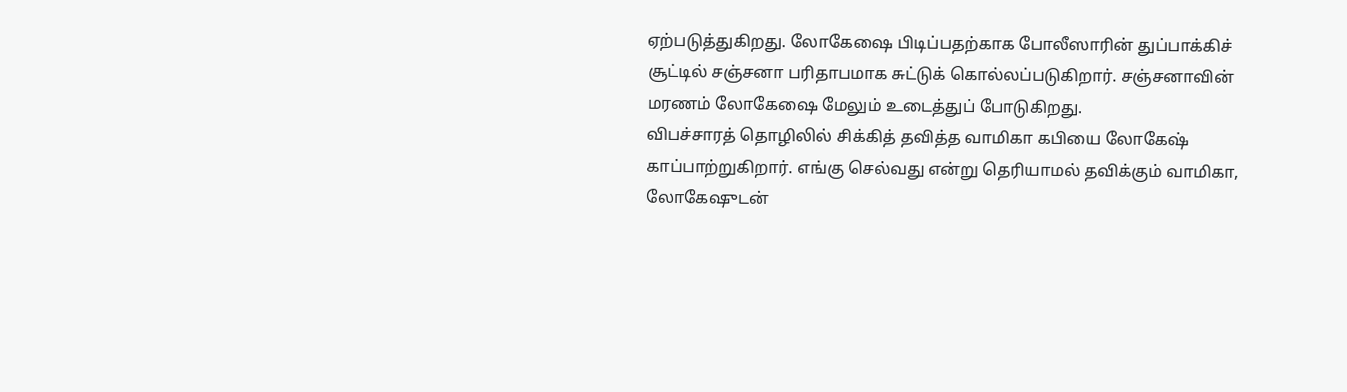ஏற்படுத்துகிறது. லோகேஷை பிடிப்பதற்காக போலீஸாரின் துப்பாக்கிச் சூட்டில் சஞ்சனா பரிதாபமாக சுட்டுக் கொல்லப்படுகிறார். சஞ்சனாவின் மரணம் லோகேஷை மேலும் உடைத்துப் போடுகிறது.
விபச்சாரத் தொழிலில் சிக்கித் தவித்த வாமிகா கபியை லோகேஷ் காப்பாற்றுகிறார். எங்கு செல்வது என்று தெரியாமல் தவிக்கும் வாமிகா, லோகேஷுடன்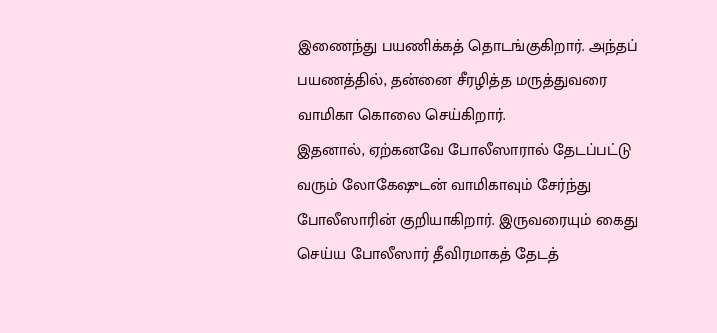இணைந்து பயணிக்கத் தொடங்குகிறார். அந்தப் பயணத்தில், தன்னை சீரழித்த மருத்துவரை வாமிகா கொலை செய்கிறார்.
இதனால், ஏற்கனவே போலீஸாரால் தேடப்பட்டு வரும் லோகேஷுடன் வாமிகாவும் சேர்ந்து போலீஸாரின் குறியாகிறார். இருவரையும் கைது செய்ய போலீஸார் தீவிரமாகத் தேடத்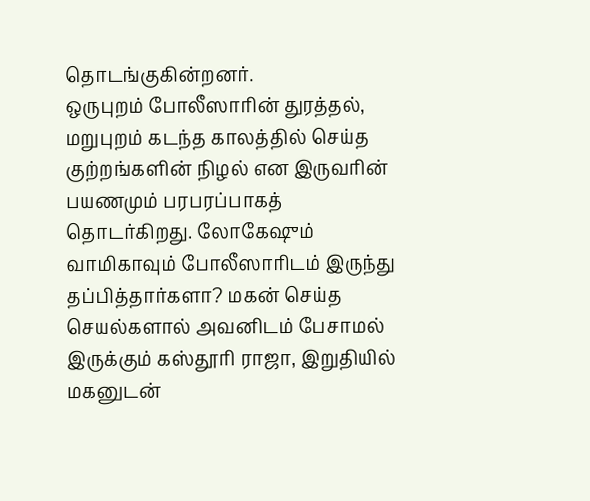தொடங்குகின்றனர்.
ஒருபுறம் போலீஸாரின் துரத்தல், மறுபுறம் கடந்த காலத்தில் செய்த குற்றங்களின் நிழல் என இருவரின் பயணமும் பரபரப்பாகத் தொடர்கிறது. லோகேஷும் வாமிகாவும் போலீஸாரிடம் இருந்து தப்பித்தார்களா? மகன் செய்த செயல்களால் அவனிடம் பேசாமல் இருக்கும் கஸ்தூரி ராஜா, இறுதியில் மகனுடன்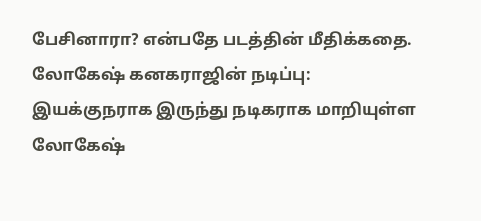பேசினாரா? என்பதே படத்தின் மீதிக்கதை.
லோகேஷ் கனகராஜின் நடிப்பு: இயக்குநராக இருந்து நடிகராக மாறியுள்ள லோகேஷ்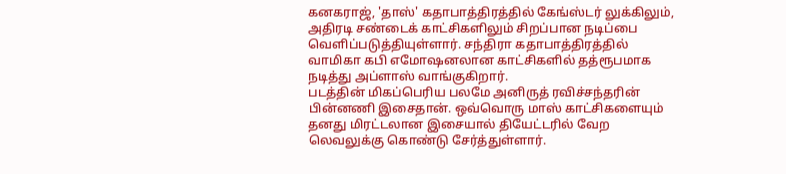கனகராஜ், 'தாஸ்' கதாபாத்திரத்தில் கேங்ஸ்டர் லுக்கிலும், அதிரடி சண்டைக் காட்சிகளிலும் சிறப்பான நடிப்பை வெளிப்படுத்தியுள்ளார். சந்திரா கதாபாத்திரத்தில் வாமிகா கபி எமோஷனலான காட்சிகளில் தத்ரூபமாக நடித்து அப்ளாஸ் வாங்குகிறார்.
படத்தின் மிகப்பெரிய பலமே அனிருத் ரவிச்சந்தரின் பின்னணி இசைதான். ஒவ்வொரு மாஸ் காட்சிகளையும் தனது மிரட்டலான இசையால் தியேட்டரில் வேற லெவலுக்கு கொண்டு சேர்த்துள்ளார்.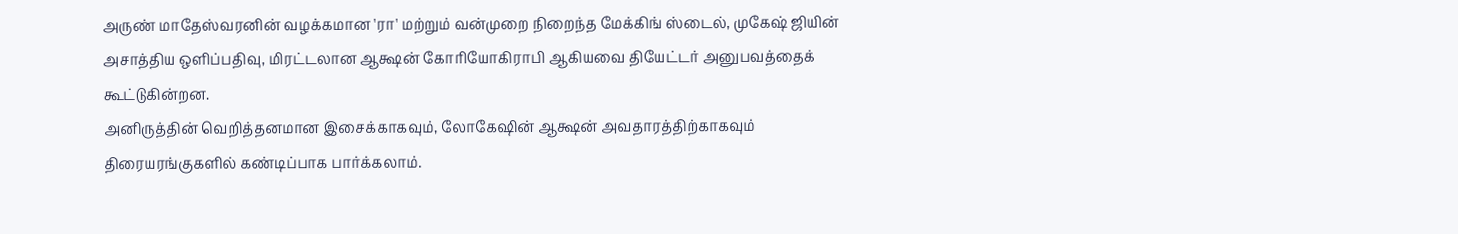அருண் மாதேஸ்வரனின் வழக்கமான 'ரா' மற்றும் வன்முறை நிறைந்த மேக்கிங் ஸ்டைல், முகேஷ் ஜியின் அசாத்திய ஒளிப்பதிவு, மிரட்டலான ஆக்ஷன் கோரியோகிராபி ஆகியவை தியேட்டர் அனுபவத்தைக் கூட்டுகின்றன.
அனிருத்தின் வெறித்தனமான இசைக்காகவும், லோகேஷின் ஆக்ஷன் அவதாரத்திற்காகவும் திரையரங்குகளில் கண்டிப்பாக பார்க்கலாம்.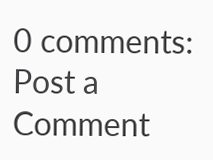0 comments:
Post a Comment